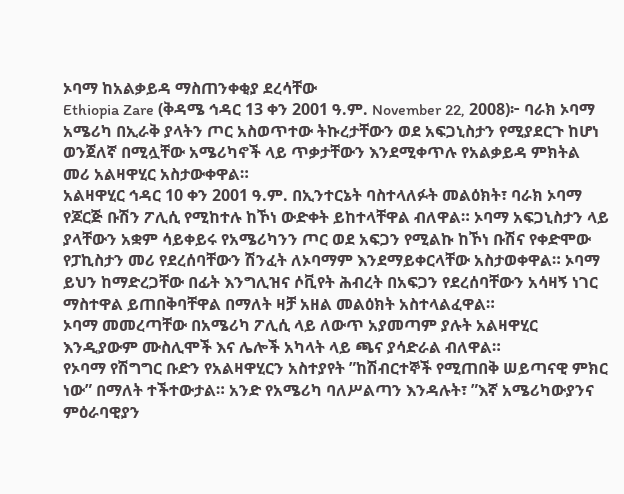ኦባማ ከአልቃይዳ ማስጠንቀቂያ ደረሳቸው
Ethiopia Zare (ቅዳሜ ኅዳር 13 ቀን 2001 ዓ.ም. November 22, 2008)፦ ባራክ ኦባማ አሜሪካ በኢራቅ ያላትን ጦር አስወጥተው ትኩረታቸውን ወደ አፍጋኒስታን የሚያደርጉ ከሆነ ወንጀለኛ በሚሏቸው አሜሪካኖች ላይ ጥቃታቸውን እንደሚቀጥሉ የአልቃይዳ ምክትል መሪ አልዛዋሂር አስታውቀዋል።
አልዛዋሂር ኅዳር 10 ቀን 2001 ዓ.ም. በኢንተርኔት ባስተላለፉት መልዕክት፣ ባራክ ኦባማ የጆርጅ ቡሽን ፖሊሲ የሚከተሉ ከኾነ ውድቀት ይከተላቸዋል ብለዋል። ኦባማ አፍጋኒስታን ላይ ያላቸውን አቋም ሳይቀይሩ የአሜሪካንን ጦር ወደ አፍጋን የሚልኩ ከኾነ ቡሽና የቀድሞው የፓኪስታን መሪ የደረሰባቸውን ሽንፈት ለኦባማም እንደማይቀርላቸው አስታወቀዋል። ኦባማ ይህን ከማድረጋቸው በፊት እንግሊዝና ሶቪየት ሕብረት በአፍጋን የደረሰባቸውን አሳዛኝ ነገር ማስተዋል ይጠበቅባቸዋል በማለት ዛቻ አዘል መልዕክት አስተላልፈዋል።
ኦባማ መመረጣቸው በአሜሪካ ፖሊሲ ላይ ለውጥ አያመጣም ያሉት አልዛዋሂር እንዲያውም ሙስሊሞች እና ሌሎች አካላት ላይ ጫና ያሳድራል ብለዋል።
የኦባማ የሽግግር ቡድን የአልዛዋሂርን አስተያየት ”ከሽብርተኞች የሚጠበቅ ሠይጣናዊ ምክር ነው” በማለት ተችተውታል። አንድ የአሜሪካ ባለሥልጣን እንዳሉት፣ ”እኛ አሜሪካውያንና ምዕራባዊያን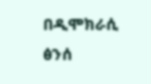በዲሞክራሲ ፅንሰ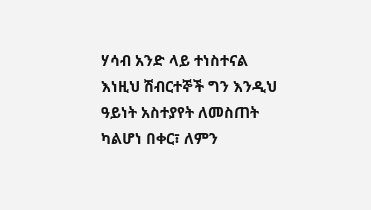ሃሳብ አንድ ላይ ተነስተናል እነዚህ ሽብርተኞች ግን እንዲህ ዓይነት አስተያየት ለመስጠት ካልሆነ በቀር፣ ለምን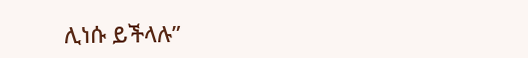ሊነሱ ይችላሉ”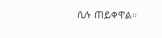ሲሉ ጠይቀዋል።